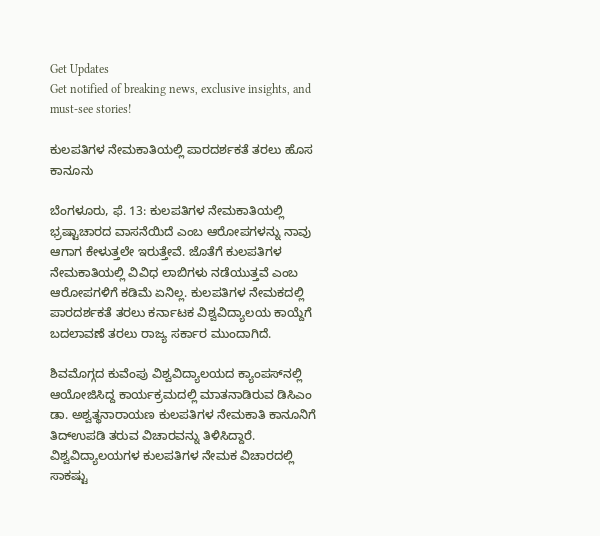Get Updates
Get notified of breaking news, exclusive insights, and must-see stories!

ಕುಲಪತಿಗಳ ನೇಮಕಾತಿಯಲ್ಲಿ ಪಾರದರ್ಶಕತೆ ತರಲು ಹೊಸ ಕಾನೂನು

ಬೆಂಗಳೂರು, ಫೆ. 13: ಕುಲಪತಿಗಳ ನೇಮಕಾತಿಯಲ್ಲಿ ಭ್ರಷ್ಟಾಚಾರದ ವಾಸನೆಯಿದೆ ಎಂಬ ಆರೋಪಗಳನ್ನು ನಾವು ಆಗಾಗ ಕೇಳುತ್ತಲೇ ಇರುತ್ತೇವೆ. ಜೊತೆಗೆ ಕುಲಪತಿಗಳ ನೇಮಕಾತಿಯಲ್ಲಿ ವಿವಿಧ ಲಾಬಿಗಳು ನಡೆಯುತ್ತವೆ ಎಂಬ ಆರೋಪಗಳಿಗೆ ಕಡಿಮೆ ಏನಿಲ್ಲ. ಕುಲಪತಿಗಳ ನೇಮಕದಲ್ಲಿ ಪಾರದರ್ಶಕತೆ ತರಲು ಕರ್ನಾಟಕ ವಿಶ್ವವಿದ್ಯಾಲಯ ಕಾಯ್ದೆಗೆ ಬದಲಾವಣೆ ತರಲು ರಾಜ್ಯ ಸರ್ಕಾರ ಮುಂದಾಗಿದೆ.

ಶಿವಮೊಗ್ಗದ ಕುವೆಂಪು ವಿಶ್ವವಿದ್ಯಾಲಯದ ಕ್ಯಾಂಪಸ್‌ನಲ್ಲಿ ಆಯೋಜಿಸಿದ್ದ ಕಾರ್ಯಕ್ರಮದಲ್ಲಿ ಮಾತನಾಡಿರುವ ಡಿಸಿಎಂ ಡಾ. ಅಶ್ವತ್ಥನಾರಾಯಣ ಕುಲಪತಿಗಳ ನೇಮಕಾತಿ ಕಾನೂನಿಗೆ ತಿದ್ಉಪಡಿ ತರುವ ವಿಚಾರವನ್ನು ತಿಳಿಸಿದ್ದಾರೆ. ವಿಶ್ವವಿದ್ಯಾಲಯಗಳ ಕುಲಪತಿಗಳ ನೇಮಕ ವಿಚಾರದಲ್ಲಿ ಸಾಕಷ್ಟು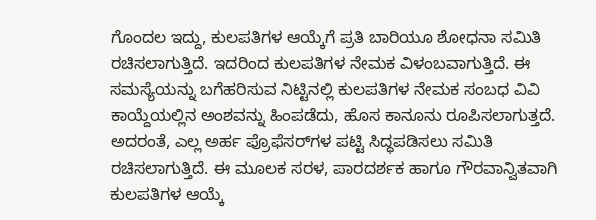ಗೊಂದಲ ಇದ್ದು, ಕುಲಪತಿಗಳ ಆಯ್ಕೆಗೆ ಪ್ರತಿ ಬಾರಿಯೂ ಶೋಧನಾ ಸಮಿತಿ ರಚಿಸಲಾಗುತ್ತಿದೆ. ಇದರಿಂದ ಕುಲಪತಿಗಳ ನೇಮಕ ವಿಳಂಬವಾಗುತ್ತಿದೆ. ಈ ಸಮಸ್ಯೆಯನ್ನು ಬಗೆಹರಿಸುವ ನಿಟ್ಟಿನಲ್ಲಿ ಕುಲಪತಿಗಳ ನೇಮಕ ಸಂಬಧ ವಿವಿ ಕಾಯ್ದೆಯಲ್ಲಿನ ಅಂಶವನ್ನು ಹಿಂಪಡೆದು, ಹೊಸ ಕಾನೂನು ರೂಪಿಸಲಾಗುತ್ತದೆ. ಅದರಂತೆ, ಎಲ್ಲ ಅರ್ಹ ಪ್ರೊಫೆಸರ್‌ಗಳ ಪಟ್ಟಿ ಸಿದ್ಧಪಡಿಸಲು ಸಮಿತಿ ರಚಿಸಲಾಗುತ್ತಿದೆ. ಈ ಮೂಲಕ ಸರಳ, ಪಾರದರ್ಶಕ ಹಾಗೂ ಗೌರವಾನ್ವಿತವಾಗಿ ಕುಲಪತಿಗಳ ಆಯ್ಕೆ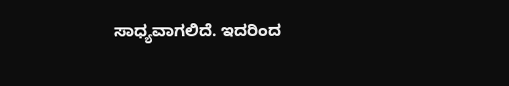ಸಾಧ್ಯವಾಗಲಿದೆ. ಇದರಿಂದ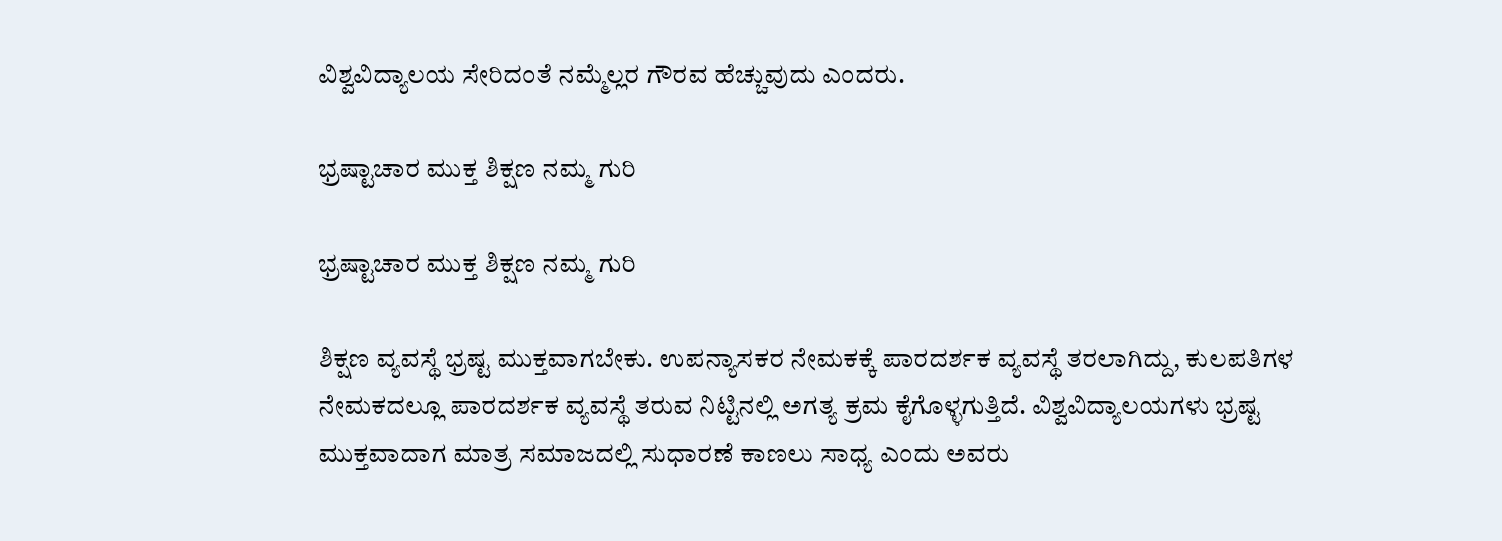ವಿಶ್ವವಿದ್ಯಾಲಯ ಸೇರಿದಂತೆ ನಮ್ಮೆಲ್ಲರ ಗೌರವ ಹೆಚ್ಚುವುದು ಎಂದರು.

ಭ್ರಷ್ಟಾಚಾರ ಮುಕ್ತ ಶಿಕ್ಷಣ ನಮ್ಮ ಗುರಿ

ಭ್ರಷ್ಟಾಚಾರ ಮುಕ್ತ ಶಿಕ್ಷಣ ನಮ್ಮ ಗುರಿ

ಶಿಕ್ಷಣ ವ್ಯವಸ್ಥೆ ಭ್ರಷ್ಟ ಮುಕ್ತವಾಗಬೇಕು. ಉಪನ್ಯಾಸಕರ ನೇಮಕಕ್ಕೆ ಪಾರದರ್ಶಕ ವ್ಯವಸ್ಥೆ ತರಲಾಗಿದ್ದು, ಕುಲಪತಿಗಳ ನೇಮಕದಲ್ಲೂ ಪಾರದರ್ಶಕ ವ್ಯವಸ್ಥೆ ತರುವ ನಿಟ್ಟಿನಲ್ಲಿ ಅಗತ್ಯ ಕ್ರಮ ಕೈಗೊಳ್ಳಗುತ್ತಿದೆ. ವಿಶ್ವವಿದ್ಯಾಲಯಗಳು ಭ್ರಷ್ಟ ಮುಕ್ತವಾದಾಗ ಮಾತ್ರ ಸಮಾಜದಲ್ಲಿ ಸುಧಾರಣೆ ಕಾಣಲು ಸಾಧ್ಯ ಎಂದು ಅವರು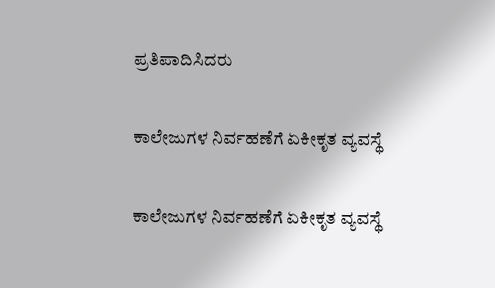ಪ್ರತಿಪಾದಿಸಿದರು

ಕಾಲೇಜುಗಳ ನಿರ್ವಹಣೆಗೆ ಏಕೀಕೃತ ವ್ಯವಸ್ಥೆ

ಕಾಲೇಜುಗಳ ನಿರ್ವಹಣೆಗೆ ಏಕೀಕೃತ ವ್ಯವಸ್ಥೆ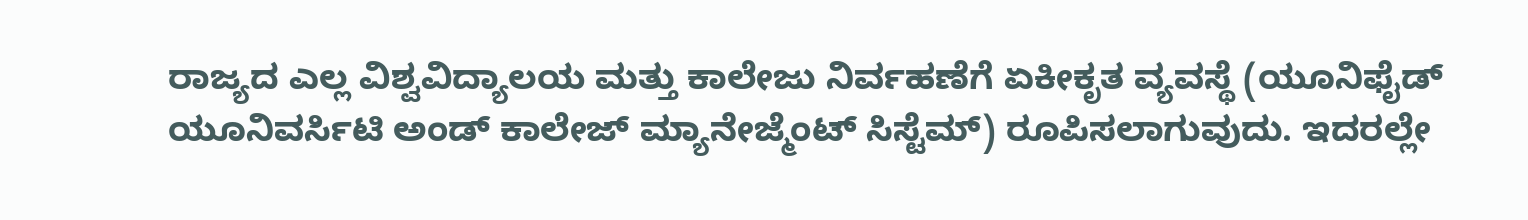ರಾಜ್ಯದ ಎಲ್ಲ ವಿಶ್ವವಿದ್ಯಾಲಯ ಮತ್ತು ಕಾಲೇಜು ನಿರ್ವಹಣೆಗೆ ಏಕೀಕೃತ ವ್ಯವಸ್ಥೆ (ಯೂನಿಫೈಡ್‌ ಯೂನಿವರ್ಸಿಟಿ ಅಂಡ್‌ ಕಾಲೇಜ್‌ ಮ್ಯಾನೇಜ್ಮೆಂಟ್‌ ಸಿಸ್ಟೆಮ್‌) ರೂಪಿಸಲಾಗುವುದು. ಇದರಲ್ಲೇ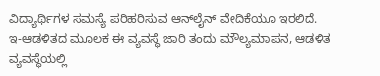ವಿದ್ಯಾರ್ಥಿಗಳ ಸಮಸ್ಯೆ ಪರಿಹರಿಸುವ ಆನ್‌ಲೈನ್‌ ವೇದಿಕೆಯೂ ಇರಲಿದೆ. ಇ-ಆಡಳಿತದ ಮೂಲಕ ಈ ವ್ಯವಸ್ಥೆ ಜಾರಿ ತಂದು ಮೌಲ್ಯಮಾಪನ, ಆಡಳಿತ ವ್ಯವಸ್ಥೆಯಲ್ಲಿ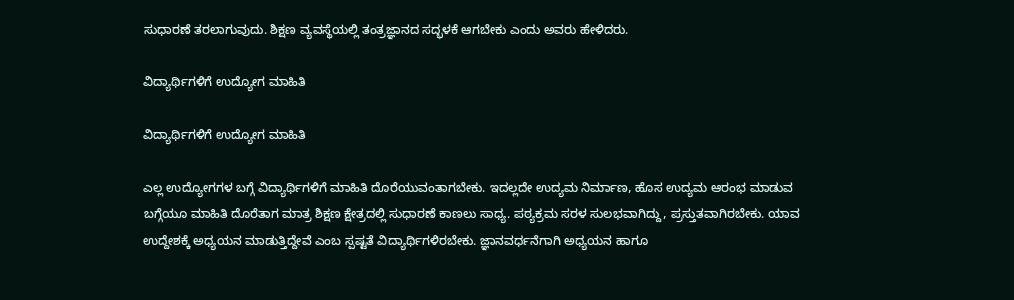ಸುಧಾರಣೆ ತರಲಾಗುವುದು. ಶಿಕ್ಷಣ ವ್ಯವಸ್ಥೆಯಲ್ಲಿ ತಂತ್ರಜ್ಞಾನದ ಸದ್ಭಳಕೆ ಆಗಬೇಕು ಎಂದು ಅವರು ಹೇಳಿದರು.

ವಿದ್ಯಾರ್ಥಿಗಳಿಗೆ ಉದ್ಯೋಗ ಮಾಹಿತಿ

ವಿದ್ಯಾರ್ಥಿಗಳಿಗೆ ಉದ್ಯೋಗ ಮಾಹಿತಿ

ಎಲ್ಲ ಉದ್ಯೋಗಗಳ ಬಗ್ಗೆ ವಿದ್ಯಾರ್ಥಿಗಳಿಗೆ ಮಾಹಿತಿ ದೊರೆಯುವಂತಾಗಬೇಕು. ಇದಲ್ಲದೇ ಉದ್ಯಮ ನಿರ್ಮಾಣ, ಹೊಸ ಉದ್ಯಮ ಆರಂಭ ಮಾಡುವ ಬಗ್ಗೆಯೂ ಮಾಹಿತಿ ದೊರೆತಾಗ ಮಾತ್ರ ಶಿಕ್ಷಣ ಕ್ಷೇತ್ರದಲ್ಲಿ ಸುಧಾರಣೆ ಕಾಣಲು ಸಾಧ್ಯ. ಪಠ್ಯಕ್ರಮ ಸರಳ ಸುಲಭವಾಗಿದ್ದು, ಪ್ರಸ್ತುತವಾಗಿರಬೇಕು. ಯಾವ ಉದ್ದೇಶಕ್ಕೆ ಅಧ್ಯಯನ ಮಾಡುತ್ತಿದ್ದೇವೆ ಎಂಬ ಸ್ಪಷ್ಟತೆ ವಿದ್ಯಾರ್ಥಿಗಳಿರಬೇಕು. ಜ್ಞಾನವರ್ಧನೆಗಾಗಿ ಅಧ್ಯಯನ ಹಾಗೂ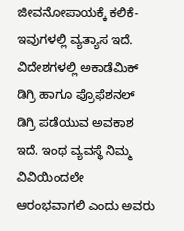ಜೀವನೋಪಾಯಕ್ಕೆ ಕಲಿಕೆ- ಇವುಗಳಲ್ಲಿ ವ್ಯತ್ಯಾಸ ಇದೆ. ವಿದೇಶಗಳಲ್ಲಿ ಅಕಾಡೆಮಿಕ್ ಡಿಗ್ರಿ ಹಾಗೂ ಪ್ರೊಫೆಶನಲ್ ಡಿಗ್ರಿ ಪಡೆಯುವ ಅವಕಾಶ ಇದೆ. ಇಂಥ ವ್ಯವಸ್ಥೆ ನಿಮ್ಮ ವಿವಿಯಿಂದಲೇ ಆರಂಭವಾಗಲಿ ಎಂದು ಅವರು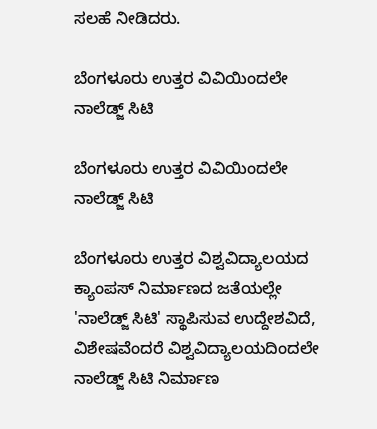ಸಲಹೆ ನೀಡಿದರು.

ಬೆಂಗಳೂರು ಉತ್ತರ ವಿವಿಯಿಂದಲೇ ನಾಲೆಡ್ಜ್ ಸಿಟಿ

ಬೆಂಗಳೂರು ಉತ್ತರ ವಿವಿಯಿಂದಲೇ ನಾಲೆಡ್ಜ್ ಸಿಟಿ

ಬೆಂಗಳೂರು ಉತ್ತರ ವಿಶ್ವವಿದ್ಯಾಲಯದ ಕ್ಯಾಂಪಸ್ ನಿರ್ಮಾಣದ ಜತೆಯಲ್ಲೇ 'ನಾಲೆಡ್ಜ್‌ ಸಿಟಿ' ಸ್ಥಾಪಿಸುವ ಉದ್ದೇಶವಿದೆ, ವಿಶೇಷವೆಂದರೆ ವಿಶ್ವವಿದ್ಯಾಲಯದಿಂದಲೇ ನಾಲೆಡ್ಜ್‌ ಸಿಟಿ ನಿರ್ಮಾಣ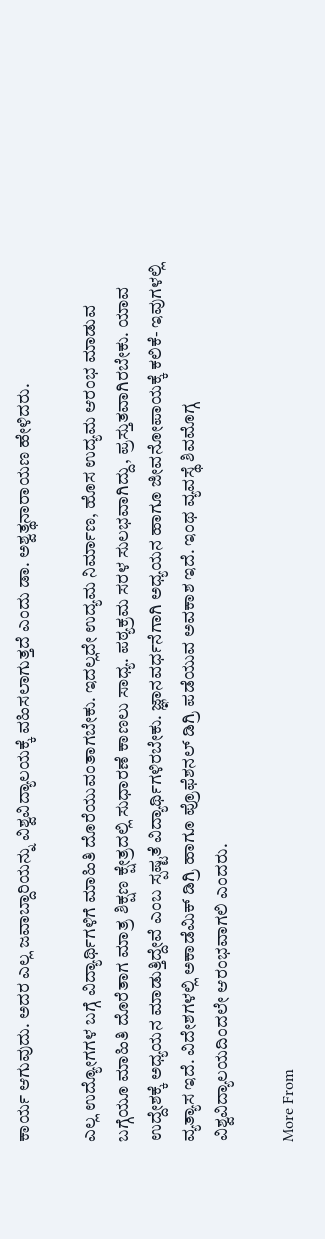ಕಾರ್ಯ ಆಗುವುದು. ಅದರ ಎಲ್ಲ ಜವಾಬ್ದಾರಿಯನ್ನು ವಿಶ್ವವಿದ್ಯಾಲಯಕ್ಕೆ ವಹಿಸಲಾಗುತ್ತದೆ ಎಂದು ಡಾ. ಅಶ್ವತ್ಥನಾರಾಯಣ ಹೇಳಿದರು.

ಎಲ್ಲ ಉದ್ಯೋಗಗಳ ಬಗ್ಗೆ ವಿದ್ಯಾರ್ಥಿಗಳಿಗೆ ಮಾಹಿತಿ ದೊರೆಯುವಂತಾಗಬೇಕು. ಇದಲ್ಲದೇ ಉದ್ಯಮ ನಿರ್ಮಾಣ, ಹೊಸ ಉದ್ಯಮ ಆರಂಭ ಮಾಡುವ ಬಗ್ಗೆಯೂ ಮಾಹಿತಿ ದೊರೆತಾಗ ಮಾತ್ರ ಶಿಕ್ಷಣ ಕ್ಷೇತ್ರದಲ್ಲಿ ಸುಧಾರಣೆ ಕಾಣಲು ಸಾಧ್ಯ. ಪಠ್ಯಕ್ರಮ ಸರಳ ಸುಲಭವಾಗಿದ್ದು, ಪ್ರಸ್ತುತವಾಗಿರಬೇಕು. ಯಾವ ಉದ್ದೇಶಕ್ಕೆ ಅಧ್ಯಯನ ಮಾಡುತ್ತಿದ್ದೇವೆ ಎಂಬ ಸ್ಪಷ್ಟತೆ ವಿದ್ಯಾರ್ಥಿಗಳಿರಬೇಕು. ಜ್ಞಾನವರ್ಧನೆಗಾಗಿ ಅಧ್ಯಯನ ಹಾಗೂ ಜೀವನೋಪಾಯಕ್ಕೆ ಕಲಿಕೆ- ಇವುಗಳಲ್ಲಿ ವ್ಯತ್ಯಾಸ ಇದೆ. ವಿದೇಶಗಳಲ್ಲಿ ಅಕಾಡೆಮಿಕ್ ಡಿಗ್ರಿ ಹಾಗೂ ಪ್ರೊಫೆಶನಲ್ ಡಿಗ್ರಿ ಪಡೆಯುವ ಅವಕಾಶ ಇದೆ. ಇಂಥ ವ್ಯವಸ್ಥೆ ಶಿವಮೊಗ್ಗ ವಿಶ್ವವಿದ್ಯಾಲಯದಿಂದಲೇ ಆರಂಭವಾಗಲಿ ಎಂದರು.

More From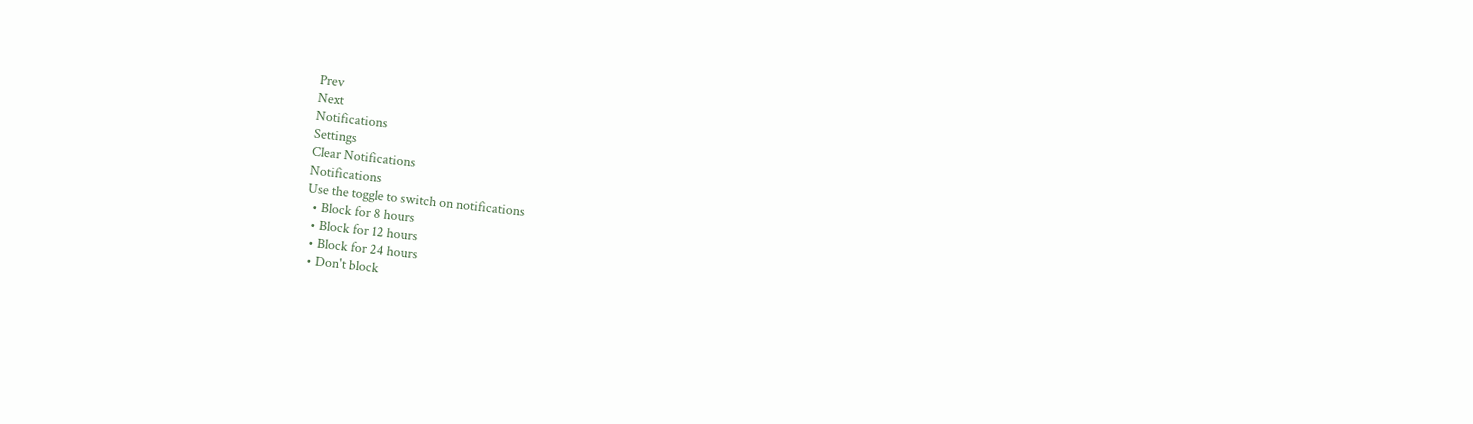Prev
Next
Notifications
Settings
Clear Notifications
Notifications
Use the toggle to switch on notifications
  • Block for 8 hours
  • Block for 12 hours
  • Block for 24 hours
  • Don't block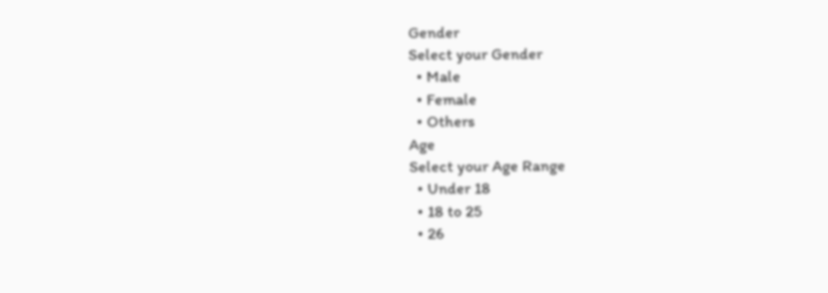Gender
Select your Gender
  • Male
  • Female
  • Others
Age
Select your Age Range
  • Under 18
  • 18 to 25
  • 26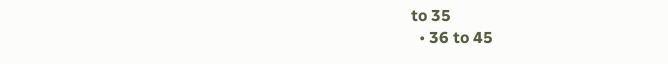to 35
  • 36 to 45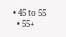• 45 to 55
  • 55+